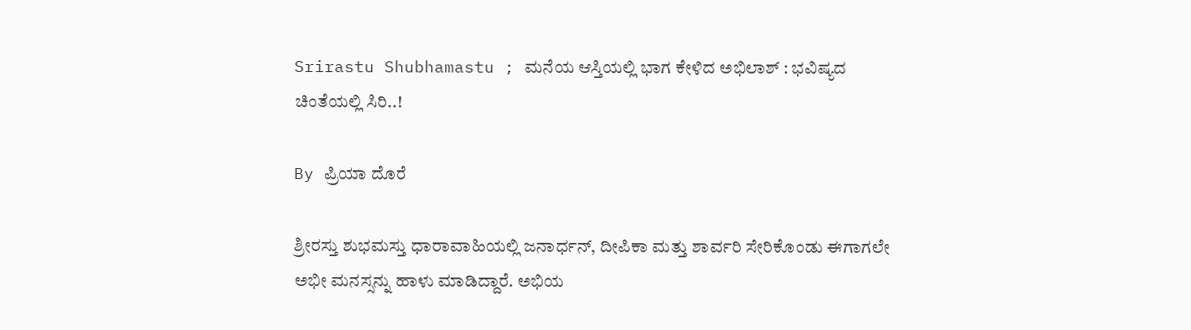Srirastu Shubhamastu ; ಮನೆಯ ಆಸ್ತಿಯಲ್ಲಿ ಭಾಗ ಕೇಳಿದ ಅಭಿಲಾಶ್ : ಭವಿಷ್ಯದ ಚಿಂತೆಯಲ್ಲಿ ಸಿರಿ..!

By ಪ್ರಿಯಾ ದೊರೆ

ಶ್ರೀರಸ್ತು ಶುಭಮಸ್ತು ಧಾರಾವಾಹಿಯಲ್ಲಿ ಜನಾರ್ಧನ್, ದೀಪಿಕಾ ಮತ್ತು ಶಾರ್ವರಿ ಸೇರಿಕೊಂಡು ಈಗಾಗಲೇ ಅಭೀ ಮನಸ್ಸನ್ನು ಹಾಳು ಮಾಡಿದ್ದಾರೆ. ಅಭಿಯ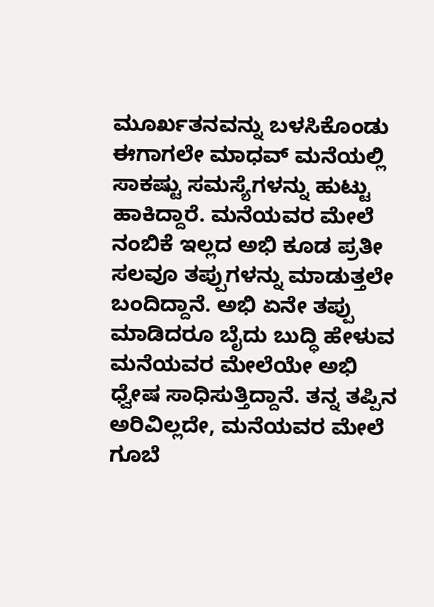ಮೂರ್ಖತನವನ್ನು ಬಳಸಿಕೊಂಡು ಈಗಾಗಲೇ ಮಾಧವ್ ಮನೆಯಲ್ಲಿ ಸಾಕಷ್ಟು ಸಮಸ್ಯೆಗಳನ್ನು ಹುಟ್ಟು ಹಾಕಿದ್ದಾರೆ. ಮನೆಯವರ ಮೇಲೆ ನಂಬಿಕೆ ಇಲ್ಲದ ಅಭಿ ಕೂಡ ಪ್ರತೀ ಸಲವೂ ತಪ್ಪುಗಳನ್ನು ಮಾಡುತ್ತಲೇ ಬಂದಿದ್ದಾನೆ. ಅಭಿ ಏನೇ ತಪ್ಪು ಮಾಡಿದರೂ ಬೈದು ಬುದ್ಧಿ ಹೇಳುವ ಮನೆಯವರ ಮೇಲೆಯೇ ಅಭಿ ಧ್ವೇಷ ಸಾಧಿಸುತ್ತಿದ್ದಾನೆ. ತನ್ನ ತಪ್ಪಿನ ಅರಿವಿಲ್ಲದೇ, ಮನೆಯವರ ಮೇಲೆ ಗೂಬೆ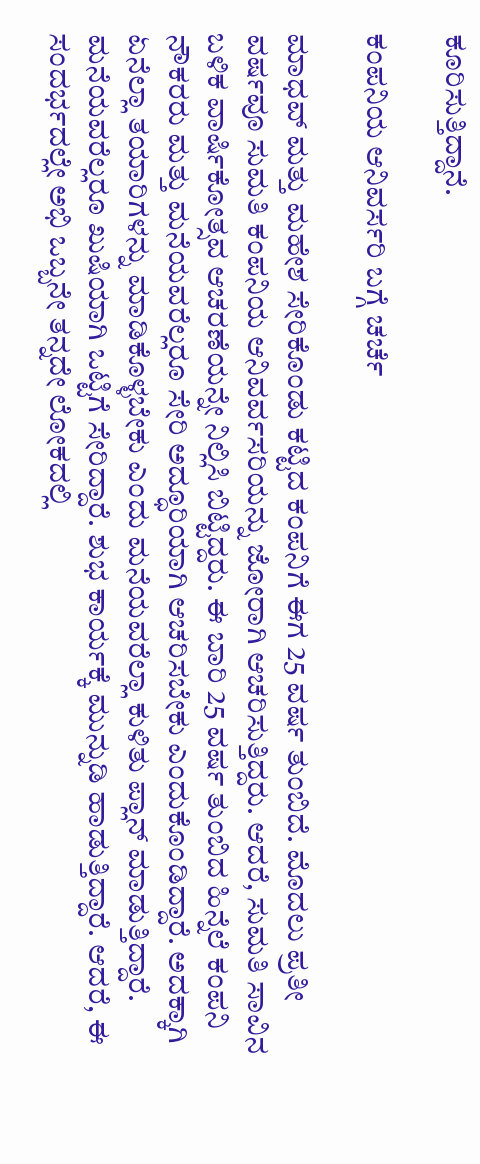ಕೂರಿಸುತ್ತಿದ್ದಾನೆ.

ಕಂಪನಿಯ ಆನಿವರ್ಸರಿ ಬಗ್ಗೆ ಚರ್ಚೆ

ಮಾಧವ್ ಮತ್ತು ಮಹೇಶ ಸೇರಿಕೊಂಡು ಕಟ್ಟಿದ ಕಂಪನಿಗೆ ಈಗ 25 ವರ್ಷ ತುಂಬಿದೆ. ಮೊದಲು ಪ್ರತೀ ವರ್ಷವೂ ಸುಮತಿ ಕಂಪನಿಯ ಆನಿವರ್ವಸರಿಯನ್ನು ಜೋರಾಗಿ ಆಚರಿಸುತ್ತಿದ್ದರು. ಆದರೆ, ಸುಮತಿ ಸಾವಿನ ಬಳಿಕ ವಾರ್ಷಿಕೋತ್ಸವ ಆಚರಣೆಯನ್ನೇ ನಿಲ್ಲಿಸಿ ಬಿಟ್ಟಿದ್ದರು. ಈ ಬಾರಿ 25 ವರ್ಷ ತುಂಬಿದ ಹಿನ್ನೆಲೆ ಕಂಪನಿ ನೌಕರರು ಮತ್ತು ಮನೆಯವರೆಲ್ಲರೂ ಸೇರಿ ಅದ್ಧೂರಿಯಾಗಿ ಆಚರಿಸಬೇಕು ಎಂದುಕೊಂಡಿದ್ದಾರೆ. ಅದಕ್ಕಾಗಿ ಏನೆಲ್ಲಾ ತಯಾರಿಗಳನ್ನು ಮಾಡಿಕೊಳ್ಳಬೇಕು ಎಂದು ಮನೆಯವರೆಲ್ಲಾ ಕುಳಿತು ಪ್ಲಾನ್ ಮಾಡುತ್ತಿದ್ದಾರೆ. ಮನೆಯವರೆಲ್ಲರೂ ಖುಷಿಯಾಗಿ ಒಟ್ಟಿಗೆ ಸೇರಿದ್ದಾರೆ. ಶುಭ ಕಾರ್ಯಕ್ಕೆ ಮುನ್ನುಡಿ ಹಾಡುತ್ತಿದ್ದಾರೆ. ಆದರೆ, ಈ ಸಂದರ್ಭದಲ್ಲೇ ಅಭಿ ಒಬ್ಬನೇ ತನ್ನದೇ ಲೋಕದಲ್ಲಿ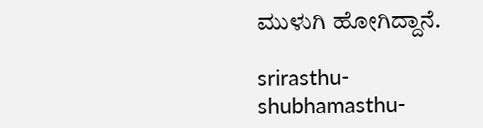ಮುಳುಗಿ ಹೋಗಿದ್ದಾನೆ.

srirasthu-shubhamasthu-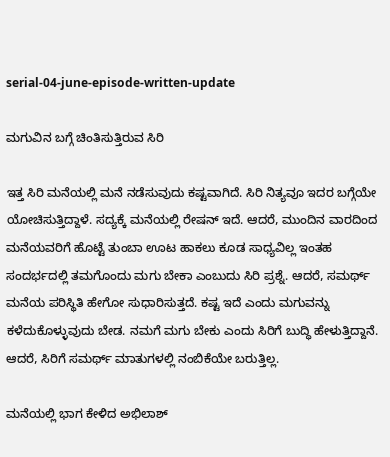serial-04-june-episode-written-update

ಮಗುವಿನ ಬಗ್ಗೆ ಚಿಂತಿಸುತ್ತಿರುವ ಸಿರಿ

ಇತ್ತ ಸಿರಿ ಮನೆಯಲ್ಲಿ ಮನೆ ನಡೆಸುವುದು ಕಷ್ಟವಾಗಿದೆ. ಸಿರಿ ನಿತ್ಯವೂ ಇದರ ಬಗ್ಗೆಯೇ ಯೋಚಿಸುತ್ತಿದ್ದಾಳೆ. ಸದ್ಯಕ್ಕೆ ಮನೆಯಲ್ಲಿ ರೇಷನ್ ಇದೆ. ಆದರೆ, ಮುಂದಿನ ವಾರದಿಂದ ಮನೆಯವರಿಗೆ ಹೊಟ್ಟೆ ತುಂಬಾ ಊಟ ಹಾಕಲು ಕೂಡ ಸಾಧ್ಯವಿಲ್ಲ ಇಂತಹ ಸಂದರ್ಭದಲ್ಲಿ ತಮಗೊಂದು ಮಗು ಬೇಕಾ ಎಂಬುದು ಸಿರಿ ಪ್ರಶ್ನೆ. ಆದರೆ, ಸಮರ್ಥ್ ಮನೆಯ ಪರಿಸ್ಥಿತಿ ಹೇಗೋ ಸುಧಾರಿಸುತ್ತದೆ. ಕಷ್ಟ ಇದೆ ಎಂದು ಮಗುವನ್ನು ಕಳೆದುಕೊಳ್ಳುವುದು ಬೇಡ. ನಮಗೆ ಮಗು ಬೇಕು ಎಂದು ಸಿರಿಗೆ ಬುದ್ಧಿ ಹೇಳುತ್ತಿದ್ದಾನೆ. ಆದರೆ, ಸಿರಿಗೆ ಸಮರ್ಥ್ ಮಾತುಗಳಲ್ಲಿ ನಂಬಿಕೆಯೇ ಬರುತ್ತಿಲ್ಲ.

ಮನೆಯಲ್ಲಿ ಭಾಗ ಕೇಳಿದ ಅಭಿಲಾಶ್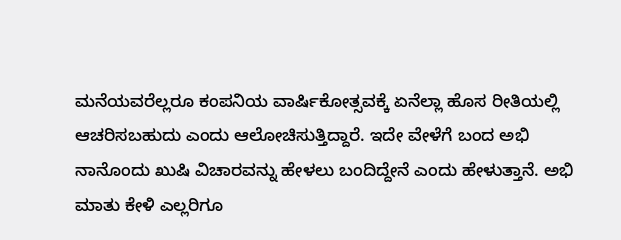ಮನೆಯವರೆಲ್ಲರೂ ಕಂಪನಿಯ ವಾರ್ಷಿಕೋತ್ಸವಕ್ಕೆ ಏನೆಲ್ಲಾ ಹೊಸ ರೀತಿಯಲ್ಲಿ ಆಚರಿಸಬಹುದು ಎಂದು ಆಲೋಚಿಸುತ್ತಿದ್ದಾರೆ. ಇದೇ ವೇಳೆಗೆ ಬಂದ ಅಭಿ ನಾನೊಂದು ಖುಷಿ ವಿಚಾರವನ್ನು ಹೇಳಲು ಬಂದಿದ್ದೇನೆ ಎಂದು ಹೇಳುತ್ತಾನೆ. ಅಭಿ ಮಾತು ಕೇಳಿ ಎಲ್ಲರಿಗೂ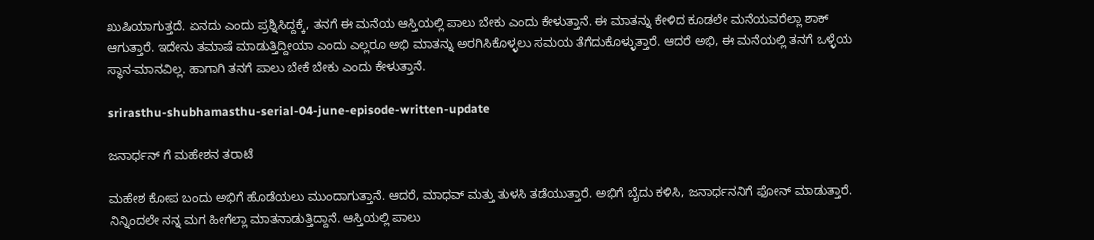ಖುಷಿಯಾಗುತ್ತದೆ. ಏನದು ಎಂದು ಪ್ರಶ್ನಿಸಿದ್ದಕ್ಕೆ, ತನಗೆ ಈ ಮನೆಯ ಆಸ್ತಿಯಲ್ಲಿ ಪಾಲು ಬೇಕು ಎಂದು ಕೇಳುತ್ತಾನೆ. ಈ ಮಾತನ್ನು ಕೇಳಿದ ಕೂಡಲೇ ಮನೆಯವರೆಲ್ಲಾ ಶಾಕ್ ಆಗುತ್ತಾರೆ. ಇದೇನು ತಮಾಷೆ ಮಾಡುತ್ತಿದ್ದೀಯಾ ಎಂದು ಎಲ್ಲರೂ ಅಭಿ ಮಾತನ್ನು ಅರಗಿಸಿಕೊಳ್ಳಲು ಸಮಯ ತೆಗೆದುಕೊಳ್ಳುತ್ತಾರೆ. ಆದರೆ ಅಭಿ, ಈ ಮನೆಯಲ್ಲಿ ತನಗೆ ಒಳ್ಳೆಯ ಸ್ಥಾನ-ಮಾನವಿಲ್ಲ. ಹಾಗಾಗಿ ತನಗೆ ಪಾಲು ಬೇಕೆ ಬೇಕು ಎಂದು ಕೇಳುತ್ತಾನೆ.

srirasthu-shubhamasthu-serial-04-june-episode-written-update

ಜನಾರ್ಧನ್ ಗೆ ಮಹೇಶನ ತರಾಟೆ

ಮಹೇಶ ಕೋಪ ಬಂದು ಅಭಿಗೆ ಹೊಡೆಯಲು ಮುಂದಾಗುತ್ತಾನೆ. ಆದರೆ, ಮಾಧವ್ ಮತ್ತು ತುಳಸಿ ತಡೆಯುತ್ತಾರೆ. ಅಭಿಗೆ ಬೈದು ಕಳಿಸಿ, ಜನಾರ್ಧನನಿಗೆ ಫೋನ್ ಮಾಡುತ್ತಾರೆ. ನಿನ್ನಿಂದಲೇ ನನ್ನ ಮಗ ಹೀಗೆಲ್ಲಾ ಮಾತನಾಡುತ್ತಿದ್ದಾನೆ. ಆಸ್ತಿಯಲ್ಲಿ ಪಾಲು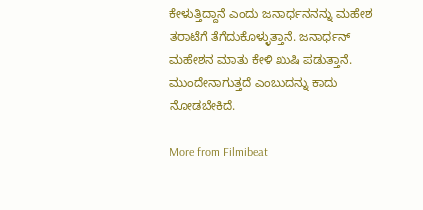ಕೇಳುತ್ತಿದ್ದಾನೆ ಎಂದು ಜನಾರ್ಧನನನ್ನು ಮಹೇಶ ತರಾಟೆಗೆ ತೆಗೆದುಕೊಳ್ಳುತ್ತಾನೆ. ಜನಾರ್ಧನ್ ಮಹೇಶನ ಮಾತು ಕೇಳಿ ಖುಷಿ ಪಡುತ್ತಾನೆ. ಮುಂದೇನಾಗುತ್ತದೆ ಎಂಬುದನ್ನು ಕಾದು ನೋಡಬೇಕಿದೆ.

More from Filmibeat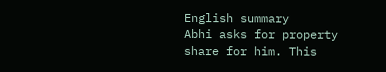English summary
Abhi asks for property share for him. This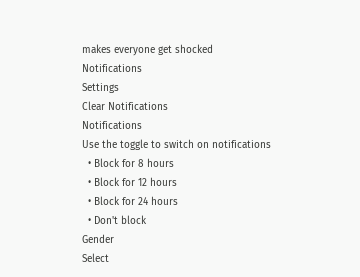makes everyone get shocked
Notifications
Settings
Clear Notifications
Notifications
Use the toggle to switch on notifications
  • Block for 8 hours
  • Block for 12 hours
  • Block for 24 hours
  • Don't block
Gender
Select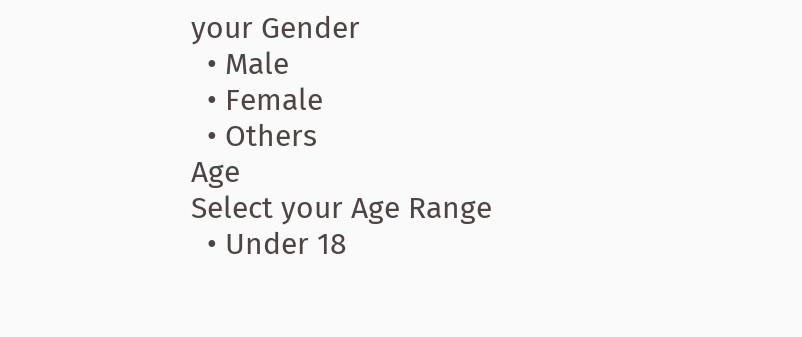your Gender
  • Male
  • Female
  • Others
Age
Select your Age Range
  • Under 18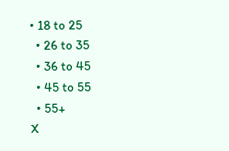• 18 to 25
  • 26 to 35
  • 36 to 45
  • 45 to 55
  • 55+
X